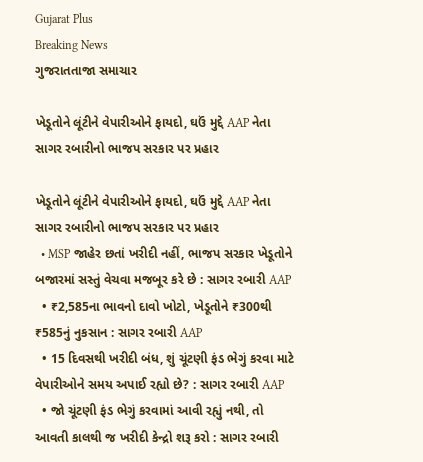Gujarat Plus
Breaking News
ગુજરાતતાજા સમાચાર

ખેડૂતોને લૂંટીને વેપારીઓને ફાયદો, ઘઉં મુદ્દે AAP નેતા સાગર રબારીનો ભાજપ સરકાર પર પ્રહાર

ખેડૂતોને લૂંટીને વેપારીઓને ફાયદો, ઘઉં મુદ્દે AAP નેતા સાગર રબારીનો ભાજપ સરકાર પર પ્રહાર
  • MSP જાહેર છતાં ખરીદી નહીં, ભાજપ સરકાર ખેડૂતોને બજારમાં સસ્તું વેચવા મજબૂર કરે છે : સાગર રબારી AAP
  • ₹2,585ના ભાવનો દાવો ખોટો, ખેડૂતોને ₹300થી ₹585નું નુકસાન : સાગર રબારી AAP
  • 15 દિવસથી ખરીદી બંધ, શું ચૂંટણી ફંડ ભેગું કરવા માટે વેપારીઓને સમય અપાઈ રહ્યો છે? : સાગર રબારી AAP
  • જો ચૂંટણી ફંડ ભેગું કરવામાં આવી રહ્યું નથી, તો આવતી કાલથી જ ખરીદી કેન્દ્રો શરૂ કરો : સાગર રબારી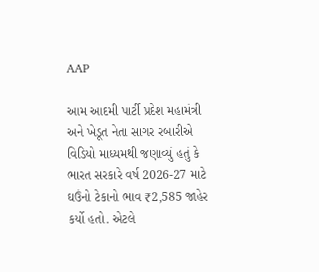AAP

આમ આદમી પાર્ટી પ્રદેશ મહામંત્રી અને ખેડૂત નેતા સાગર રબારીએ વિડિયો માધ્યમથી જણાવ્યું હતું કે ભારત સરકારે વર્ષ 2026-27 માટે ઘઉંનો ટેકાનો ભાવ ₹2,585 જાહેર કર્યો હતો. એટલે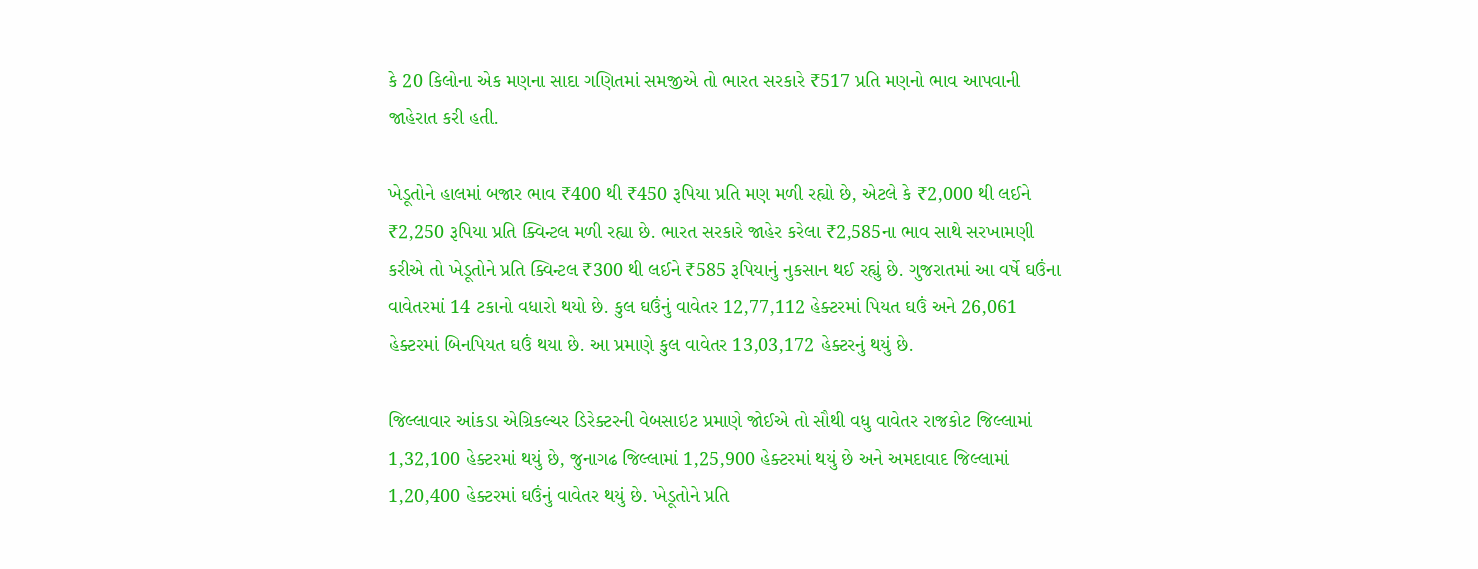કે 20 કિલોના એક મણના સાદા ગણિતમાં સમજીએ તો ભારત સરકારે ₹517 પ્રતિ મણનો ભાવ આપવાની જાહેરાત કરી હતી.

ખેડૂતોને હાલમાં બજાર ભાવ ₹400 થી ₹450 રૂપિયા પ્રતિ મણ મળી રહ્યો છે, એટલે કે ₹2,000 થી લઈને ₹2,250 રૂપિયા પ્રતિ ક્વિન્ટલ મળી રહ્યા છે. ભારત સરકારે જાહેર કરેલા ₹2,585ના ભાવ સાથે સરખામણી કરીએ તો ખેડૂતોને પ્રતિ ક્વિન્ટલ ₹300 થી લઈને ₹585 રૂપિયાનું નુકસાન થઈ રહ્યું છે. ગુજરાતમાં આ વર્ષે ઘઉંના વાવેતરમાં 14 ટકાનો વધારો થયો છે. કુલ ઘઉંનું વાવેતર 12,77,112 હેક્ટરમાં પિયત ઘઉં અને 26,061 હેક્ટરમાં બિનપિયત ઘઉં થયા છે. આ પ્રમાણે કુલ વાવેતર 13,03,172 હેક્ટરનું થયું છે.

જિલ્લાવાર આંકડા એગ્રિકલ્ચર ડિરેક્ટરની વેબસાઇટ પ્રમાણે જોઈએ તો સૌથી વધુ વાવેતર રાજકોટ જિલ્લામાં 1,32,100 હેક્ટરમાં થયું છે, જુનાગઢ જિલ્લામાં 1,25,900 હેક્ટરમાં થયું છે અને અમદાવાદ જિલ્લામાં 1,20,400 હેક્ટરમાં ઘઉંનું વાવેતર થયું છે. ખેડૂતોને પ્રતિ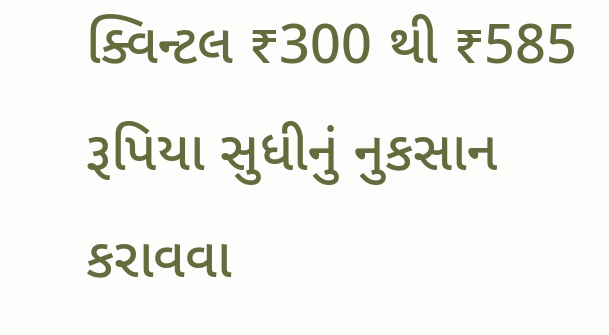ક્વિન્ટલ ₹300 થી ₹585 રૂપિયા સુધીનું નુકસાન કરાવવા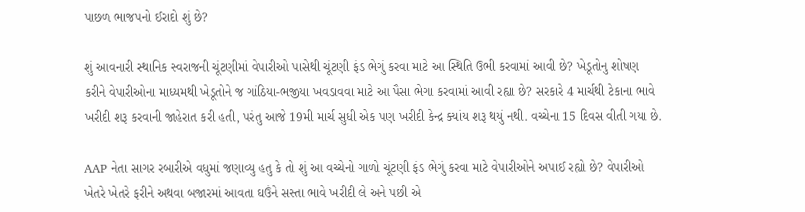પાછળ ભાજપનો ઈરાદો શું છે?

શું આવનારી સ્થાનિક સ્વરાજની ચૂંટણીમાં વેપારીઓ પાસેથી ચૂંટણી ફંડ ભેગું કરવા માટે આ સ્થિતિ ઉભી કરવામાં આવી છે? ખેડૂતોનુ શોષણ કરીને વેપારીઓના માધ્યમથી ખેડૂતોને જ ગાંઠિયા-ભજીયા ખવડાવવા માટે આ પૈસા ભેગા કરવામાં આવી રહ્યા છે? સરકારે 4 માર્ચથી ટેકાના ભાવે ખરીદી શરૂ કરવાની જાહેરાત કરી હતી, પરંતુ આજે 19મી માર્ચ સુધી એક પણ ખરીદી કેન્દ્ર ક્યાંય શરૂ થયું નથી. વચ્ચેના 15 દિવસ વીતી ગયા છે.

AAP નેતા સાગર રબારીએ વધુમાં જણાવ્યુ હતુ કે તો શું આ વચ્ચેનો ગાળો ચૂંટણી ફંડ ભેગું કરવા માટે વેપારીઓને અપાઈ રહ્યો છે? વેપારીઓ ખેતરે ખેતરે ફરીને અથવા બજારમાં આવતા ઘઉંને સસ્તા ભાવે ખરીદી લે અને પછી એ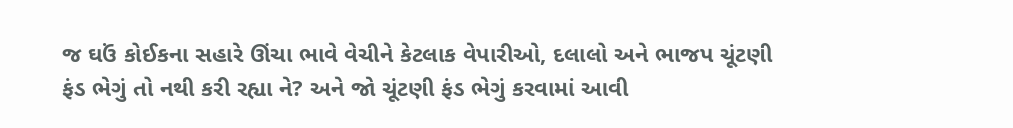જ ઘઉં કોઈકના સહારે ઊંચા ભાવે વેચીને કેટલાક વેપારીઓ, દલાલો અને ભાજપ ચૂંટણી ફંડ ભેગું તો નથી કરી રહ્યા ને? અને જો ચૂંટણી ફંડ ભેગું કરવામાં આવી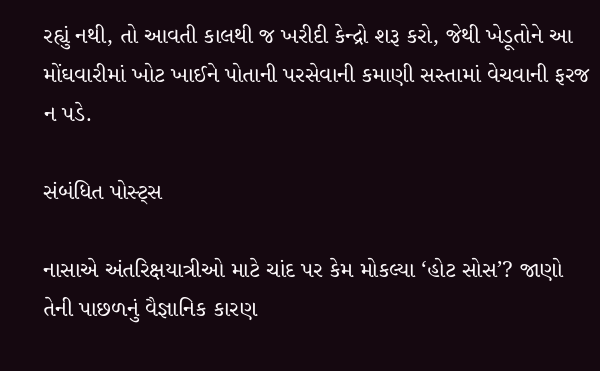રહ્યું નથી, તો આવતી કાલથી જ ખરીદી કેન્દ્રો શરૂ કરો, જેથી ખેડૂતોને આ મોંઘવારીમાં ખોટ ખાઈને પોતાની પરસેવાની કમાણી સસ્તામાં વેચવાની ફરજ ન પડે.

સંબંધિત પોસ્ટ્સ

નાસાએ અંતરિક્ષયાત્રીઓ માટે ચાંદ પર કેમ મોકલ્યા ‘હોટ સોસ’? જાણો તેની પાછળનું વૈજ્ઞાનિક કારણ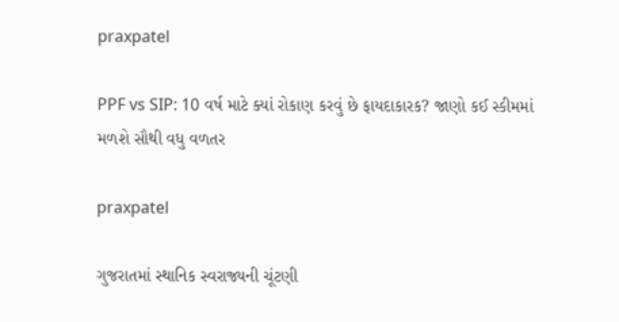praxpatel

PPF vs SIP: 10 વર્ષ માટે ક્યાં રોકાણ કરવું છે ફાયદાકારક? જાણો કઈ સ્કીમમાં મળશે સૌથી વધુ વળતર

praxpatel

ગુજરાતમાં સ્થાનિક સ્વરાજ્યની ચૂંટણી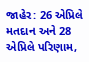જાહેર: 26 એપ્રિલે મતદાન અને 28 એપ્રિલે પરિણામ,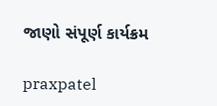જાણો સંપૂર્ણ કાર્યક્રમ

praxpatel